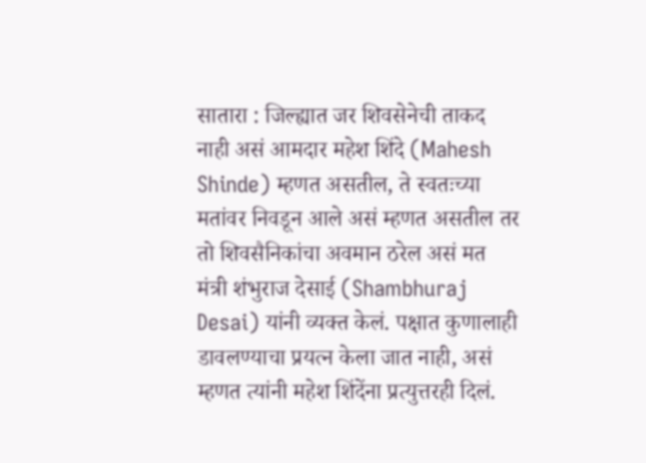सातारा : जिल्ह्यात जर शिवसेनेची ताकद नाही असं आमदार महेश शिंदे (Mahesh Shinde) म्हणत असतील, ते स्वतःच्या मतांवर निवडून आले असं म्हणत असतील तर तो शिवसैनिकांचा अवमान ठरेल असं मत मंत्री शंभुराज देसाई (Shambhuraj Desai) यांनी व्यक्त केलं. पक्षात कुणालाही डावलण्याचा प्रयत्न केला जात नाही, असं म्हणत त्यांनी महेश शिंदेंना प्रत्युत्तरही दिलं.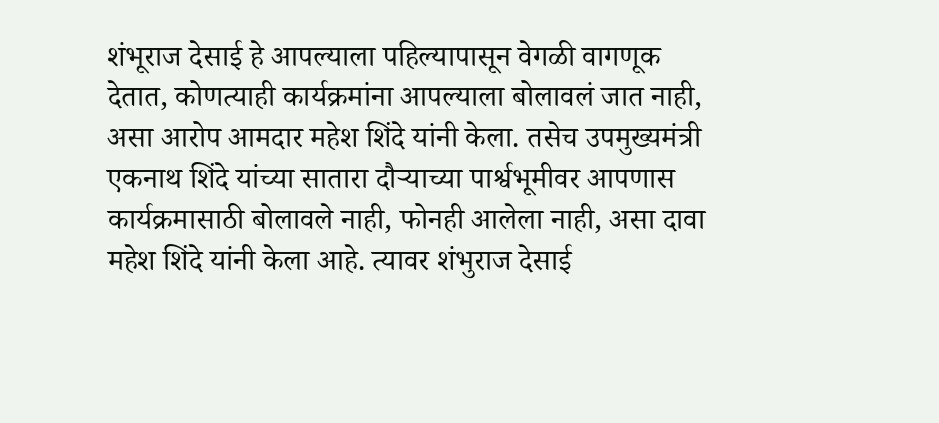शंभूराज देसाई हे आपल्याला पहिल्यापासून वेगळी वागणूक देतात, कोणत्याही कार्यक्रमांना आपल्याला बोलावलं जात नाही, असा आरोप आमदार महेश शिंदे यांनी केला. तसेच उपमुख्यमंत्री एकनाथ शिंदे यांच्या सातारा दौऱ्याच्या पार्श्वभूमीवर आपणास कार्यक्रमासाठी बोलावले नाही, फोनही आलेला नाही, असा दावा महेश शिंदे यांनी केला आहे. त्यावर शंभुराज देसाई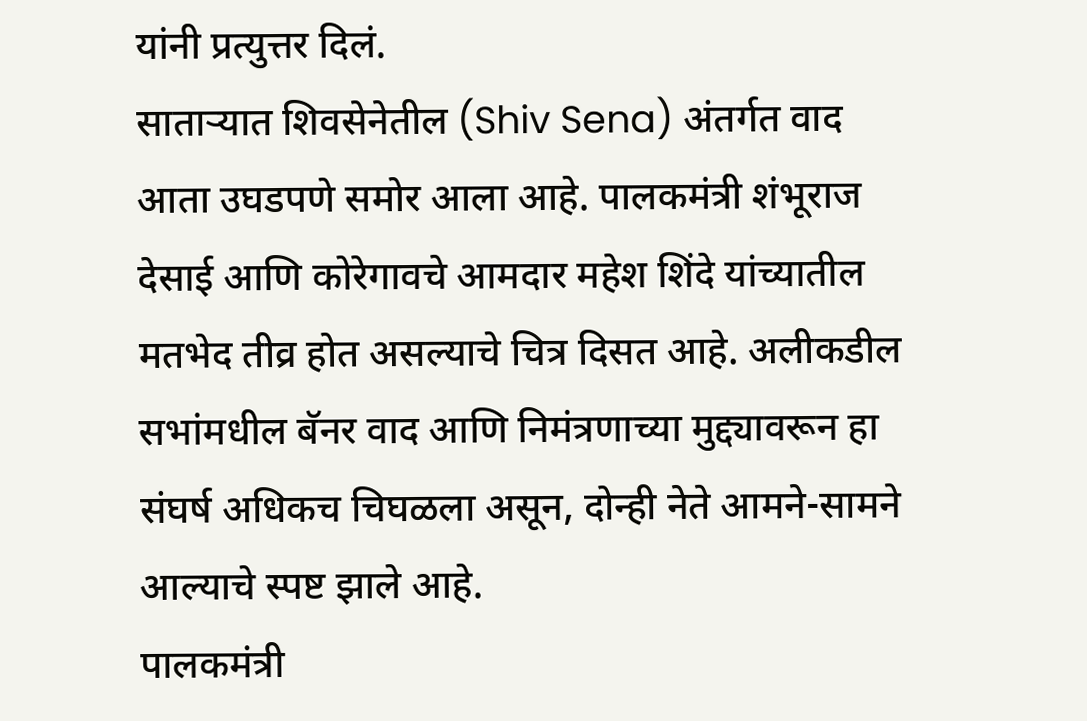यांनी प्रत्युत्तर दिलं.
साताऱ्यात शिवसेनेतील (Shiv Sena) अंतर्गत वाद आता उघडपणे समोर आला आहे. पालकमंत्री शंभूराज देसाई आणि कोरेगावचे आमदार महेश शिंदे यांच्यातील मतभेद तीव्र होत असल्याचे चित्र दिसत आहे. अलीकडील सभांमधील बॅनर वाद आणि निमंत्रणाच्या मुद्द्यावरून हा संघर्ष अधिकच चिघळला असून, दोन्ही नेते आमने-सामने आल्याचे स्पष्ट झाले आहे.
पालकमंत्री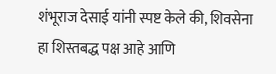शंभूराज देसाई यांनी स्पष्ट केले की, शिवसेना हा शिस्तबद्ध पक्ष आहे आणि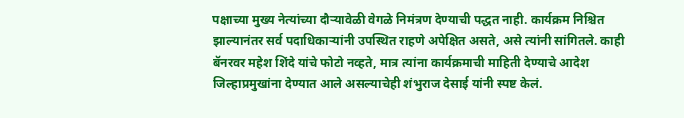पक्षाच्या मुख्य नेत्यांच्या दौऱ्यावेळी वेगळे निमंत्रण देण्याची पद्धत नाही. कार्यक्रम निश्चित झाल्यानंतर सर्व पदाधिकाऱ्यांनी उपस्थित राहणे अपेक्षित असते, असे त्यांनी सांगितले. काही बॅनरवर महेश शिंदे यांचे फोटो नव्हते, मात्र त्यांना कार्यक्रमाची माहिती देण्याचे आदेश जिल्हाप्रमुखांना देण्यात आले असल्याचेही शंभुराज देसाई यांनी स्पष्ट केलं.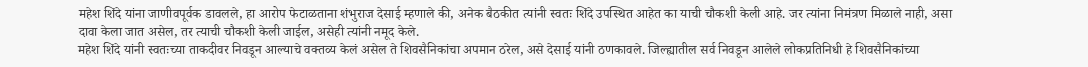महेश शिंदे यांना जाणीवपूर्वक डावलले, हा आरोप फेटाळताना शंभुराज देसाई म्हणाले की, अनेक बैठकीत त्यांनी स्वतः शिंदे उपस्थित आहेत का याची चौकशी केली आहे. जर त्यांना निमंत्रण मिळाले नाही, असा दावा केला जात असेल, तर त्याची चौकशी केली जाईल, असेही त्यांनी नमूद केले.
महेश शिंदे यांनी स्वतःच्या ताकदीवर निवडून आल्याचे वक्तव्य केलं असेल ते शिवसैनिकांचा अपमान ठरेल, असे देसाई यांनी ठणकावले. जिल्ह्यातील सर्व निवडून आलेले लोकप्रतिनिधी हे शिवसैनिकांच्या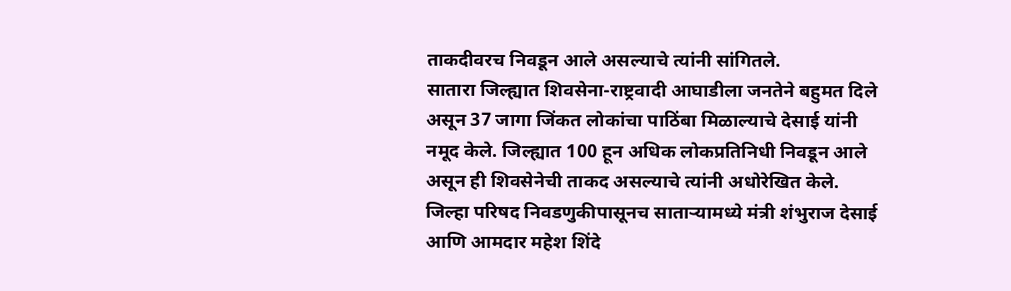ताकदीवरच निवडून आले असल्याचे त्यांनी सांगितले.
सातारा जिल्ह्यात शिवसेना-राष्ट्रवादी आघाडीला जनतेने बहुमत दिले असून 37 जागा जिंकत लोकांचा पाठिंबा मिळाल्याचे देसाई यांनी नमूद केले. जिल्ह्यात 100 हून अधिक लोकप्रतिनिधी निवडून आले असून ही शिवसेनेची ताकद असल्याचे त्यांनी अधोरेखित केले.
जिल्हा परिषद निवडणुकीपासूनच साताऱ्यामध्ये मंत्री शंभुराज देसाई आणि आमदार महेश शिंदे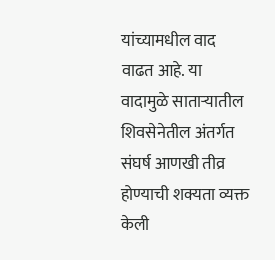यांच्यामधील वाद वाढत आहे. या वादामुळे साताऱ्यातील शिवसेनेतील अंतर्गत संघर्ष आणखी तीव्र होण्याची शक्यता व्यक्त केली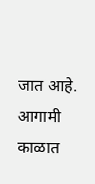जात आहे. आगामी काळात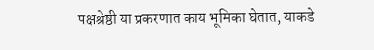पक्षश्रेष्ठी या प्रकरणात काय भूमिका घेतात, याकडे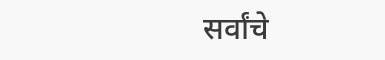सर्वांचे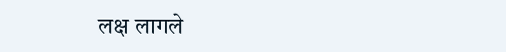लक्ष लागले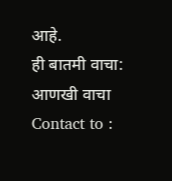आहे.
ही बातमी वाचा:
आणखी वाचा
Contact to :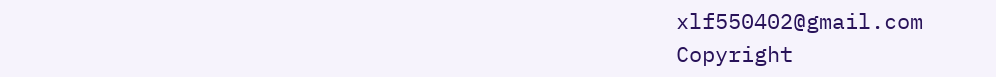xlf550402@gmail.com
Copyright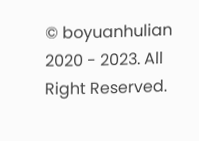© boyuanhulian 2020 - 2023. All Right Reserved.